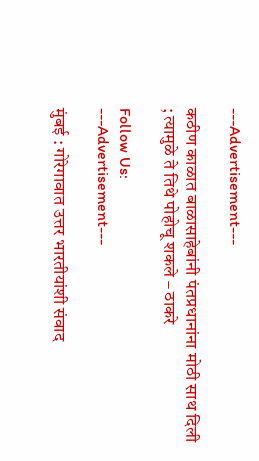---Advertisement---

कठीण काळात बाळासाहेबांनी पंतप्रधानांना मोठी साथ दिली ; त्यामुळे ते तिथे पोहोचू शकले – ठाकरे

Follow Us:
---Advertisement---

मुंबई : गोरेगावात उत्तर भारतीयांशी संवाद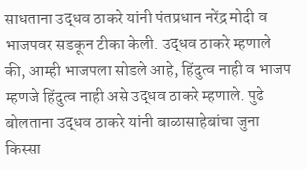साधताना उद्धव ठाकरे यांनी पंतप्रधान नरेंद्र मोदी व भाजपवर सडकून टीका केली. उद्धव ठाकरे म्हणाले की, आम्ही भाजपला सोडले आहे, हिंदुत्व नाही व भाजप म्हणजे हिंदुत्व नाही असे उद्धव ठाकरे म्हणाले. पुढे बोलताना उद्धव ठाकरे यांनी बाळासाहेबांचा जुना किस्सा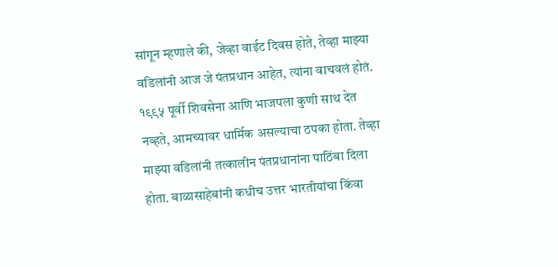सांगून म्हणाले की, जेव्हा वाईट दिवस होते, तेव्हा माझ्या वडिलांनी आज जे पंतप्रधान आहेत, त्यांना वाचवलं होतं. १९९५ पूर्वी शिवसेना आणि भाजपला कुणी साथ देत नव्हते, आमच्यावर धार्मिक असल्याचा ठपका होता. तेव्हा माझ्या वडिलांनी तत्कालीन पंतप्रधानांना पाठिंबा दिला होता. बाळासाहेबांनी कधीच उत्तर भारतीयांचा किंवा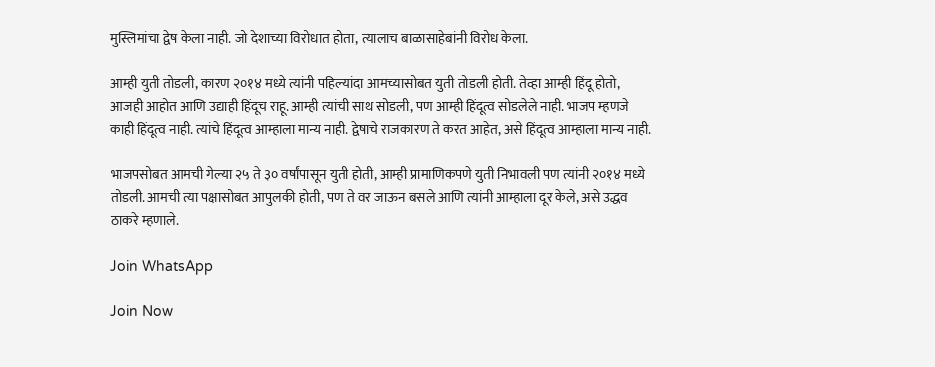मुस्लिमांचा द्वेष केला नाही. जो देशाच्या विरोधात होता, त्यालाच बाळासाहेबांनी विरोध केला.

आम्ही युती तोडली, कारण २०१४ मध्ये त्यांनी पहिल्यांदा आमच्यासोबत युती तोडली होती. तेव्हा आम्ही हिंदू होतो, आजही आहोत आणि उद्याही हिंदूच राहू. आम्ही त्यांची साथ सोडली, पण आम्ही हिंदूत्व सोडलेले नाही. भाजप म्हणजे काही हिंदूत्व नाही. त्यांचे हिंदूत्व आम्हाला मान्य नाही. द्वेषाचे राजकारण ते करत आहेत, असे हिंदूत्व आम्हाला मान्य नाही.

भाजपसोबत आमची गेल्या २५ ते ३० वर्षांपासून युती होती, आम्ही प्रामाणिकपणे युती निभावली पण त्यांनी २०१४ मध्ये तोडली. आमची त्या पक्षासोबत आपुलकी होती, पण ते वर जाऊन बसले आणि त्यांनी आम्हाला दूर केले, असे उद्धव ठाकरे म्हणाले.

Join WhatsApp

Join Now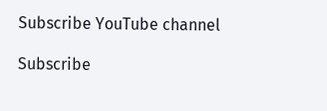Subscribe YouTube channel

Subscribe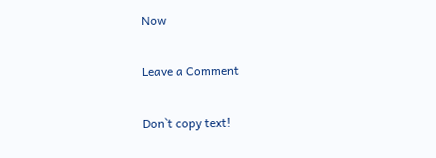Now

Leave a Comment

Don`t copy text!